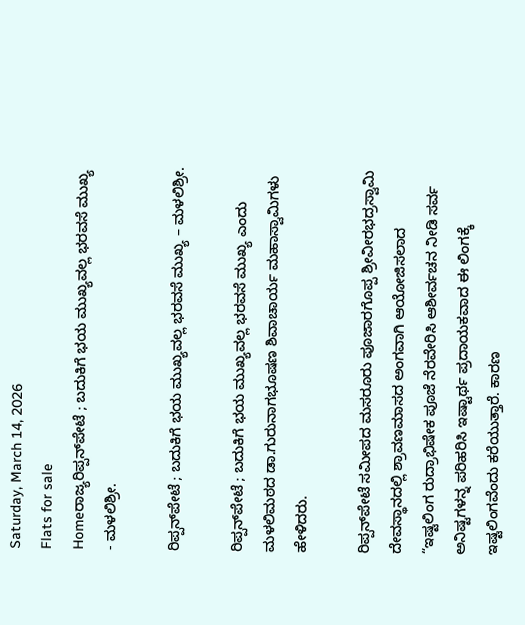Saturday, March 14, 2026
Flats for sale
Homeರಾಜ್ಯರಿಪ್ಪನ್‌ಪೇಟೆ ; ಬದುಕಿಗೆ ಭಯ ಮುಖ್ಯವಲ್ಲ ಭರವಸೆ ಮುಖ್ಯ - ಮಳಲಿಶ್ರೀ.

ರಿಪ್ಪನ್‌ಪೇಟೆ ; ಬದುಕಿಗೆ ಭಯ ಮುಖ್ಯವಲ್ಲ ಭರವಸೆ ಮುಖ್ಯ – ಮಳಲಿಶ್ರೀ.

ರಿಪ್ಪನ್‌ಪೇಟೆ ; ಬದುಕಿಗೆ ಭಯ ಮುಖ್ಯವಲ್ಲ ಭರವಸೆ ಮುಖ್ಯ ಎಂದು ಮಳಲಿಮಠದ ಡಾ.ಗುರುನಾಗಭೂಷಣ ಶಿವಾಚಾರ್ಯ ಮಹಾಸ್ವಾಮಿಗಳು ಹೇಳಿದರು.

ರಿಪ್ಪನ್‌ಪೇಟೆ ಸಮೀಪದ ಮಸರೂರು ಪೂಜಾರಗೊಪ್ಪ ಶ್ರೀವೀರಭದ್ರಸ್ವಾಮಿ ದೇವಸ್ಥಾನದಲ್ಲಿ ಶ್ರಾವಣಮಾಸದ ಅಂಗವಾಗಿ ಆಯೋಜಿಸಲಾದ “ಇಷ್ಟಲಿಂಗ ರುದ್ರಾಭಿಷೇಕ ಪೂಜೆ ನೆರವೇರಿಸಿ ಆಶೀರ್ವಚನ ನೀಡಿ ಸರ್ವ ಅನಿಷ್ಟಗಳನ್ನ ಪರಿಹರಿಸಿ ಇಷ್ಟಾರ್ಥ ಪ್ರದಾಯಕವಾದ ಈ ಲಿಂಗಕ್ಕೆ ಇಷ್ಟಲಿಂಗವೆಂದು ಕರೆಯುತ್ತಾರೆ. ಕಾರಣ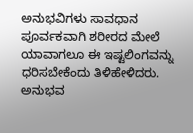ಅನುಭವಿಗಳು ಸಾವಧಾನ ಪೂರ್ವಕವಾಗಿ ಶರೀರದ ಮೇಲೆ ಯಾವಾಗಲೂ ಈ ಇಷ್ಟಲಿಂಗವನ್ನು ಧರಿಸಬೇಕೆಂದು ತಿಳಿಹೇಳಿದರು. ಅನುಭವ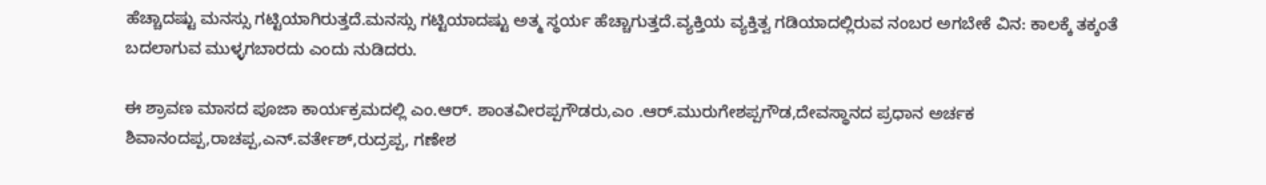ಹೆಚ್ಚಾದಷ್ಟು ಮನಸ್ಸು ಗಟ್ಟಿಯಾಗಿರುತ್ತದೆ.ಮನಸ್ಸು ಗಟ್ಟಿಯಾದಷ್ಟು ಅತ್ಮ ಸ್ಥರ್ಯ ಹೆಚ್ಚಾಗುತ್ತದೆ.ವ್ಯಕ್ತಿಯ ವ್ಯಕ್ತಿತ್ವ ಗಡಿಯಾದಲ್ಲಿರುವ ನಂಬರ ಅಗಬೇಕೆ ವಿನ: ಕಾಲಕ್ಕೆ ತಕ್ಕಂತೆ ಬದಲಾಗುವ ಮುಳ್ಳಗಬಾರದು ಎಂದು ನುಡಿದರು.

ಈ ಶ್ರಾವಣ ಮಾಸದ ಪೂಜಾ ಕಾರ್ಯಕ್ರಮದಲ್ಲಿ ಎಂ.ಆರ್. ಶಾಂತವೀರಪ್ಪಗೌಡರು,ಎಂ .ಆರ್.ಮುರುಗೇಶಪ್ಪಗೌಡ,ದೇವಸ್ಥಾನದ ಪ್ರಧಾನ ಅರ್ಚಕ ಶಿವಾನಂದಪ್ಪ,ರಾಚಪ್ಪ,ಎನ್.ವರ್ತೇಶ್,ರುದ್ರಪ್ಪ, ಗಣೇಶ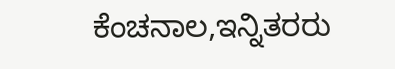ಕೆಂಚನಾಲ,ಇನ್ನಿತರರು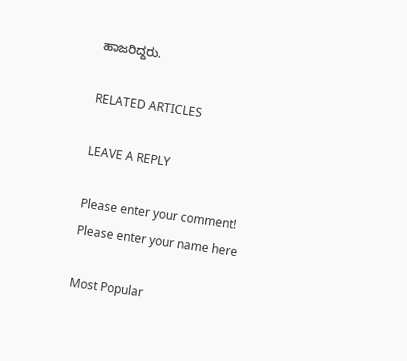ಹಾಜರಿದ್ದರು.

RELATED ARTICLES

LEAVE A REPLY

Please enter your comment!
Please enter your name here

Most Popular